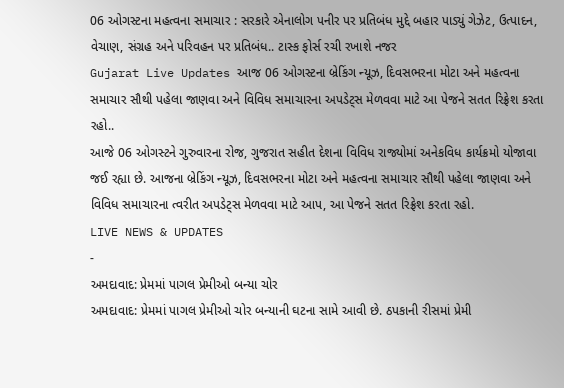06 ઓગસ્ટના મહત્વના સમાચાર : સરકારે એનાલોગ પનીર પર પ્રતિબંધ મુદ્દે બહાર પાડ્યું ગેઝેટ, ઉત્પાદન, વેચાણ, સંગ્રહ અને પરિવહન પર પ્રતિબંધ.. ટાસ્ક ફોર્સ રચી રખાશે નજર
Gujarat Live Updates આજ 06 ઓગસ્ટના બ્રેકિંગ ન્યૂઝ, દિવસભરના મોટા અને મહત્વના સમાચાર સૌથી પહેલા જાણવા અને વિવિધ સમાચારના અપડેટ્સ મેળવવા માટે આ પેજને સતત રિફ્રેશ કરતા રહો..
આજે 06 ઓગસ્ટને ગુરુવારના રોજ, ગુજરાત સહીત દેશના વિવિધ રાજ્યોમાં અનેકવિધ કાર્યક્રમો યોજાવા જઈ રહ્યા છે. આજના બ્રેકિંગ ન્યૂઝ, દિવસભરના મોટા અને મહત્વના સમાચાર સૌથી પહેલા જાણવા અને વિવિધ સમાચારના ત્વરીત અપડેટ્સ મેળવવા માટે આપ, આ પેજને સતત રિફ્રેશ કરતા રહો.
LIVE NEWS & UPDATES
-
અમદાવાદ: પ્રેમમાં પાગલ પ્રેમીઓ બન્યા ચોર
અમદાવાદ: પ્રેમમાં પાગલ પ્રેમીઓ ચોર બન્યાની ઘટના સામે આવી છે. ઠપકાની રીસમાં પ્રેમી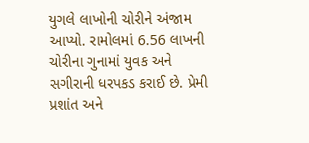યુગલે લાખોની ચોરીને અંજામ આપ્યો. રામોલમાં 6.56 લાખની ચોરીના ગુનામાં યુવક અને સગીરાની ધરપકડ કરાઈ છે. પ્રેમી પ્રશાંત અને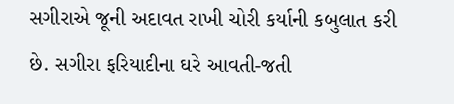સગીરાએ જૂની અદાવત રાખી ચોરી કર્યાની કબુલાત કરી છે. સગીરા ફરિયાદીના ઘરે આવતી-જતી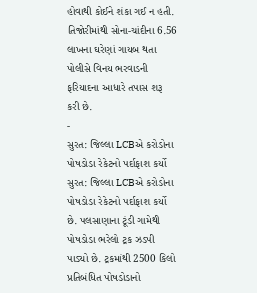હોવાથી કોઈને શંકા ગઈ ન હતી. તિજોરીમાંથી સોના-ચાંદીના 6.56 લાખના ઘરેણાં ગાયબ થતા પોલીસે વિનય ભરવાડની ફરિયાદના આધારે તપાસ શરૂ કરી છે.
-
સુરત: જિલ્લા LCBએ કરોડોના પોષડોડા રેકેટનો પર્દાફાશ કર્યો
સુરત: જિલ્લા LCBએ કરોડોના પોષડોડા રેકેટનો પર્દાફાશ કર્યો છે. પલસાણાના ટૂંડી ગામેથી પોષડોડા ભરેલો ટ્રક ઝડપી પાડ્યો છે. ટ્રકમાંથી 2500 કિલો પ્રતિબંધિત પોષડોડાનો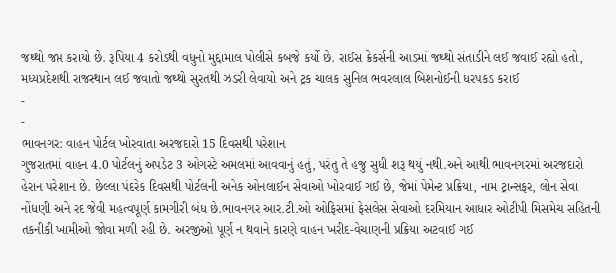જથ્થો જપ્ત કરાયો છે. રૂપિયા 4 કરોડથી વધુનો મુદ્દામાલ પોલીસે કબજે કર્યો છે. રાઈસ ક્રેકર્સની આડમાં જથ્થો સંતાડીને લઈ જવાઈ રહ્યો હતો, મધ્યપ્રદેશથી રાજસ્થાન લઈ જવાતો જથ્થો સુરતથી ઝડરી લેવાયો અને ટ્રક ચાલક સુનિલ ભવરલાલ બિશનોઈની ધરપકડ કરાઈ
-
-
ભાવનગર: વાહન પોર્ટલ ખોરવાતા અરજદારો 15 દિવસથી પરેશાન
ગુજરાતમાં વાહન 4.0 પોર્ટલનું અપડેટ 3 ઓગસ્ટે અમલમાં આવવાનું હતું, પરંતુ તે હજુ સુધી શરૂ થયું નથી.અને આથી ભાવનગરમાં અરજદારો હેરાન પરેશાન છે. છેલ્લા પંદરેક દિવસથી પોર્ટલની અનેક ઓનલાઈન સેવાઓ ખોરવાઈ ગઈ છે, જેમાં પેમેન્ટ પ્રક્રિયા, નામ ટ્રાન્સફર, લોન સેવા નોંધણી અને રદ જેવી મહત્વપૂર્ણ કામગીરી બંધ છે.ભાવનગર આર.ટી.ઓ ઓફિસમાં ફેસલેસ સેવાઓ દરમિયાન આધાર ઓટીપી મિસમેચ સહિતની તકનીકી ખામીઓ જોવા મળી રહી છે. અરજીઓ પૂર્ણ ન થવાને કારણે વાહન ખરીદ-વેચાણની પ્રક્રિયા અટવાઈ ગઈ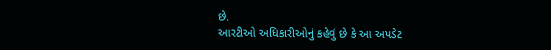છે.
આરટીઓ અધિકારીઓનું કહેવું છે કે આ અપડેટ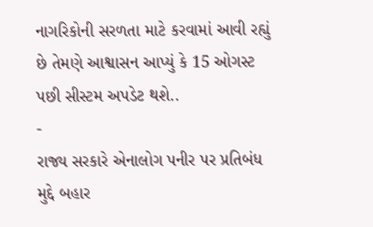નાગરિકોની સરળતા માટે કરવામાં આવી રહ્યું છે તેમણે આશ્વાસન આપ્યું કે 15 ઓગસ્ટ પછી સીસ્ટમ અપડેટ થશે..
-
રાજ્ય સરકારે એનાલોગ પનીર પર પ્રતિબંધ મુદ્દે બહાર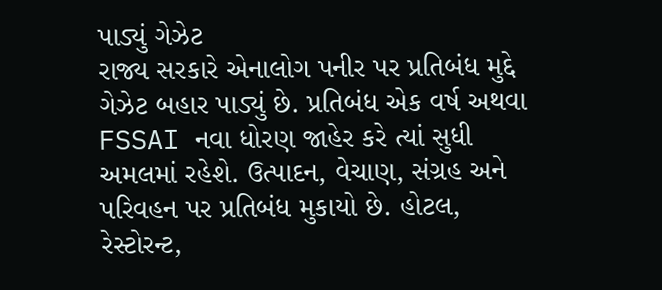પાડ્યું ગેઝેટ
રાજ્ય સરકારે એનાલોગ પનીર પર પ્રતિબંધ મુદ્દે ગેઝેટ બહાર પાડ્યું છે. પ્રતિબંધ એક વર્ષ અથવા FSSAI નવા ધોરણ જાહેર કરે ત્યાં સુધી અમલમાં રહેશે. ઉત્પાદન, વેચાણ, સંગ્રહ અને પરિવહન પર પ્રતિબંધ મુકાયો છે. હોટલ, રેસ્ટોરન્ટ,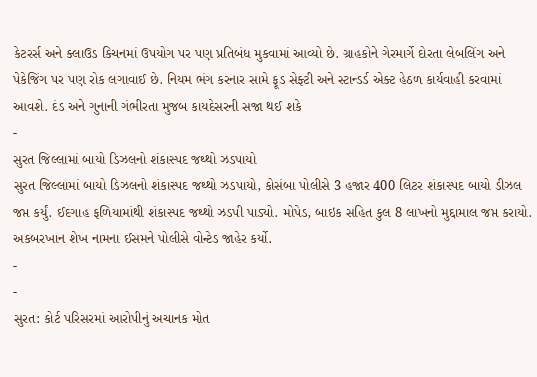કેટરર્સ અને ક્લાઉડ કિચનમાં ઉપયોગ પર પણ પ્રતિબંધ મુકવામાં આવ્યો છે. ગ્રાહકોને ગેરમાર્ગે દોરતા લેબલિંગ અને પેકેજિંગ પર પણ રોક લગાવાઈ છે. નિયમ ભંગ કરનાર સામે ફૂડ સેફ્ટી અને સ્ટાન્ડર્ડ એક્ટ હેઠળ કાર્યવાહી કરવામાં આવશે. દંડ અને ગુનાની ગંભીરતા મુજબ કાયદેસરની સજા થઈ શકે
-
સુરત જિલ્લામાં બાયો ડિઝલનો શંકાસ્પદ જથ્થો ઝડપાયો
સુરત જિલ્લામાં બાયો ડિઝલનો શંકાસ્પદ જથ્થો ઝડપાયો, કોસંબા પોલીસે 3 હજાર 400 લિટર શંકાસ્પદ બાયો ડીઝલ જપ્ત કર્યું. ઈદગાહ ફળિયામાંથી શંકાસ્પદ જથ્થો ઝડપી પાડ્યો. મોપેડ, બાઇક સહિત કુલ 8 લાખનો મુદ્દામાલ જપ્ત કરાયો. અકબરખાન શેખ નામના ઈસમને પોલીસે વોન્ટેડ જાહેર કર્યો.
-
-
સુરત: કોર્ટ પરિસરમાં આરોપીનું અચાનક મોત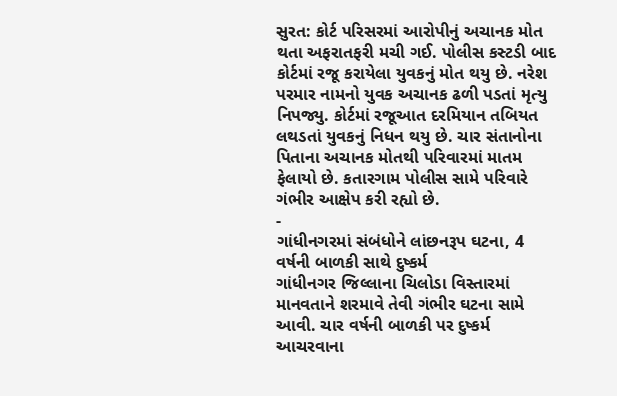સુરત: કોર્ટ પરિસરમાં આરોપીનું અચાનક મોત થતા અફરાતફરી મચી ગઈ. પોલીસ કસ્ટડી બાદ કોર્ટમાં રજૂ કરાયેલા યુવકનું મોત થયુ છે. નરેશ પરમાર નામનો યુવક અચાનક ઢળી પડતાં મૃત્યુ નિપજ્યુ. કોર્ટમાં રજૂઆત દરમિયાન તબિયત લથડતાં યુવકનું નિધન થયુ છે. ચાર સંતાનોના પિતાના અચાનક મોતથી પરિવારમાં માતમ ફેલાયો છે. કતારગામ પોલીસ સામે પરિવારે ગંભીર આક્ષેપ કરી રહ્યો છે.
-
ગાંધીનગરમાં સંબંધોને લાંછનરૂપ ઘટના, 4 વર્ષની બાળકી સાથે દુષ્કર્મ
ગાંધીનગર જિલ્લાના ચિલોડા વિસ્તારમાં માનવતાને શરમાવે તેવી ગંભીર ઘટના સામે આવી. ચાર વર્ષની બાળકી પર દુષ્કર્મ આચરવાના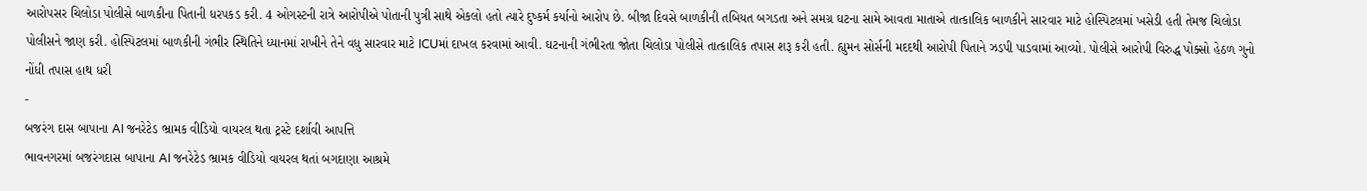આરોપસર ચિલોડા પોલીસે બાળકીના પિતાની ધરપકડ કરી. 4 ઓગસ્ટની રાત્રે આરોપીએ પોતાની પુત્રી સાથે એકલો હતો ત્યારે દુષ્કર્મ કર્યાનો આરોપ છે. બીજા દિવસે બાળકીની તબિયત બગડતા અને સમગ્ર ઘટના સામે આવતા માતાએ તાત્કાલિક બાળકીને સારવાર માટે હોસ્પિટલમાં ખસેડી હતી તેમજ ચિલોડા પોલીસને જાણ કરી. હોસ્પિટલમાં બાળકીની ગંભીર સ્થિતિને ધ્યાનમાં રાખીને તેને વધુ સારવાર માટે ICUમાં દાખલ કરવામાં આવી. ઘટનાની ગંભીરતા જોતા ચિલોડા પોલીસે તાત્કાલિક તપાસ શરૂ કરી હતી. હ્યુમન સોર્સની મદદથી આરોપી પિતાને ઝડપી પાડવામાં આવ્યો. પોલીસે આરોપી વિરુદ્ધ પોક્સો હેઠળ ગુનો નોંધી તપાસ હાથ ધરી
-
બજરંગ દાસ બાપાના AI જનરેટેડ ભ્રામક વીડિયો વાયરલ થતા ટ્રસ્ટે દર્શાવી આપત્તિ
ભાવનગરમાં બજરંગદાસ બાપાના AI જનરેટેડ ભ્રામક વીડિયો વાયરલ થતાં બગદાણા આશ્રમે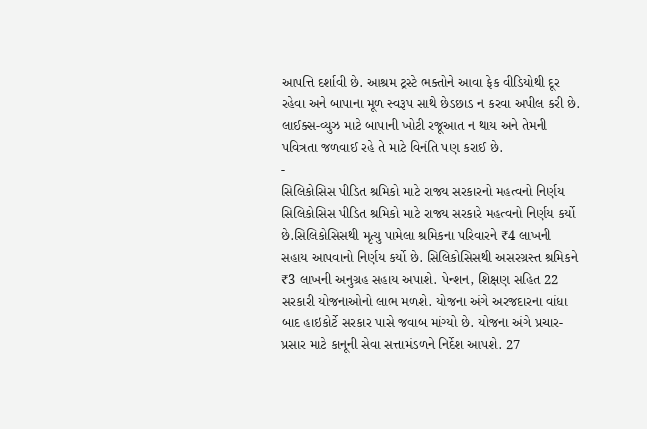આપત્તિ દર્શાવી છે. આશ્રમ ટ્રસ્ટે ભક્તોને આવા ફેક વીડિયોથી દૂર રહેવા અને બાપાના મૂળ સ્વરૂપ સાથે છેડછાડ ન કરવા અપીલ કરી છે. લાઈક્સ-વ્યુઝ માટે બાપાની ખોટી રજૂઆત ન થાય અને તેમની પવિત્રતા જળવાઈ રહે તે માટે વિનંતિ પણ કરાઈ છે.
-
સિલિકોસિસ પીડિત શ્રમિકો માટે રાજ્ય સરકારનો મહત્વનો નિર્ણય
સિલિકોસિસ પીડિત શ્રમિકો માટે રાજ્ય સરકારે મહત્વનો નિર્ણય કર્યો છે.સિલિકોસિસથી મૃત્યુ પામેલા શ્રમિકના પરિવારને ₹4 લાખની સહાય આપવાનો નિર્ણય કર્યો છે. સિલિકોસિસથી અસરગ્રસ્ત શ્રમિકને ₹3 લાખની અનુગ્રહ સહાય અપાશે. પેન્શન, શિક્ષણ સહિત 22 સરકારી યોજનાઓનો લાભ મળશે. યોજના અંગે અરજદારના વાંધા બાદ હાઇકોર્ટે સરકાર પાસે જવાબ માંગ્યો છે. યોજના અંગે પ્રચાર-પ્રસાર માટે કાનૂની સેવા સત્તામંડળને નિર્દેશ આપશે. 27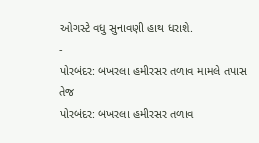ઓગસ્ટે વધુ સુનાવણી હાથ ધરાશે.
-
પોરબંદર: બખરલા હમીરસર તળાવ મામલે તપાસ તેજ
પોરબંદર: બખરલા હમીરસર તળાવ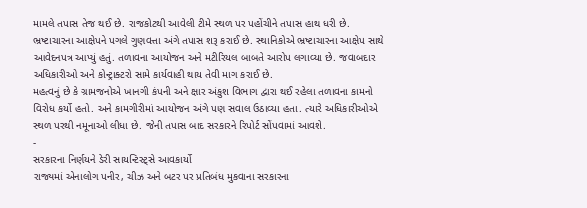મામલે તપાસ તેજ થઈ છે. રાજકોટથી આવેલી ટીમે સ્થળ પર પહોંચીને તપાસ હાથ ધરી છે. ભ્રષ્ટાચારના આક્ષેપને પગલે ગુણવત્તા અંગે તપાસ શરૂ કરાઈ છે. સ્થાનિકોએ ભ્રષ્ટાચારના આક્ષેપ સાથે આવેદનપત્ર આપ્યું હતું. તળાવના આયોજન અને મટીરિયલ બાબતે આરોપ લગાવ્યા છે. જવાબદાર અધિકારીઓ અને કોન્ટ્રાક્ટરો સામે કાર્યવાહી થાય તેવી માગ કરાઈ છે.
મહત્વનું છે કે ગ્રામજનોએ ખાનગી કંપની અને ક્ષાર અંકુશ વિભાગ દ્વારા થઈ રહેલા તળાવના કામનો વિરોધ કર્યો હતો. અને કામગીરીમાં આયોજન અંગે પણ સવાલ ઉઠાવ્યા હતા. ત્યારે અધિકારીઓએ સ્થળ પરથી નમૂનાઓ લીધા છે. જેની તપાસ બાદ સરકારને રિપોર્ટ સોંપવામાં આવશે.
-
સરકારના નિર્ણયને ડેરી સાયન્ટિસ્ટ્સે આવકાર્યો
રાજ્યમાં એનાલોગ પનીર, ચીઝ અને બટર પર પ્રતિબંધ મુકવાના સરકારના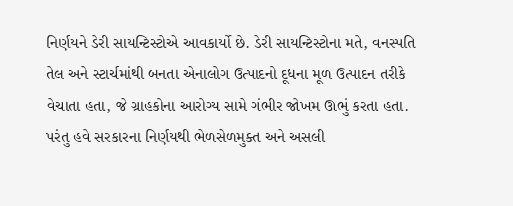નિર્ણયને ડેરી સાયન્ટિસ્ટોએ આવકાર્યો છે. ડેરી સાયન્ટિસ્ટોના મતે, વનસ્પતિ તેલ અને સ્ટાર્ચમાંથી બનતા એનાલોગ ઉત્પાદનો દૂધના મૂળ ઉત્પાદન તરીકે વેચાતા હતા, જે ગ્રાહકોના આરોગ્ય સામે ગંભીર જોખમ ઊભું કરતા હતા. પરંતુ હવે સરકારના નિર્ણયથી ભેળસેળમુક્ત અને અસલી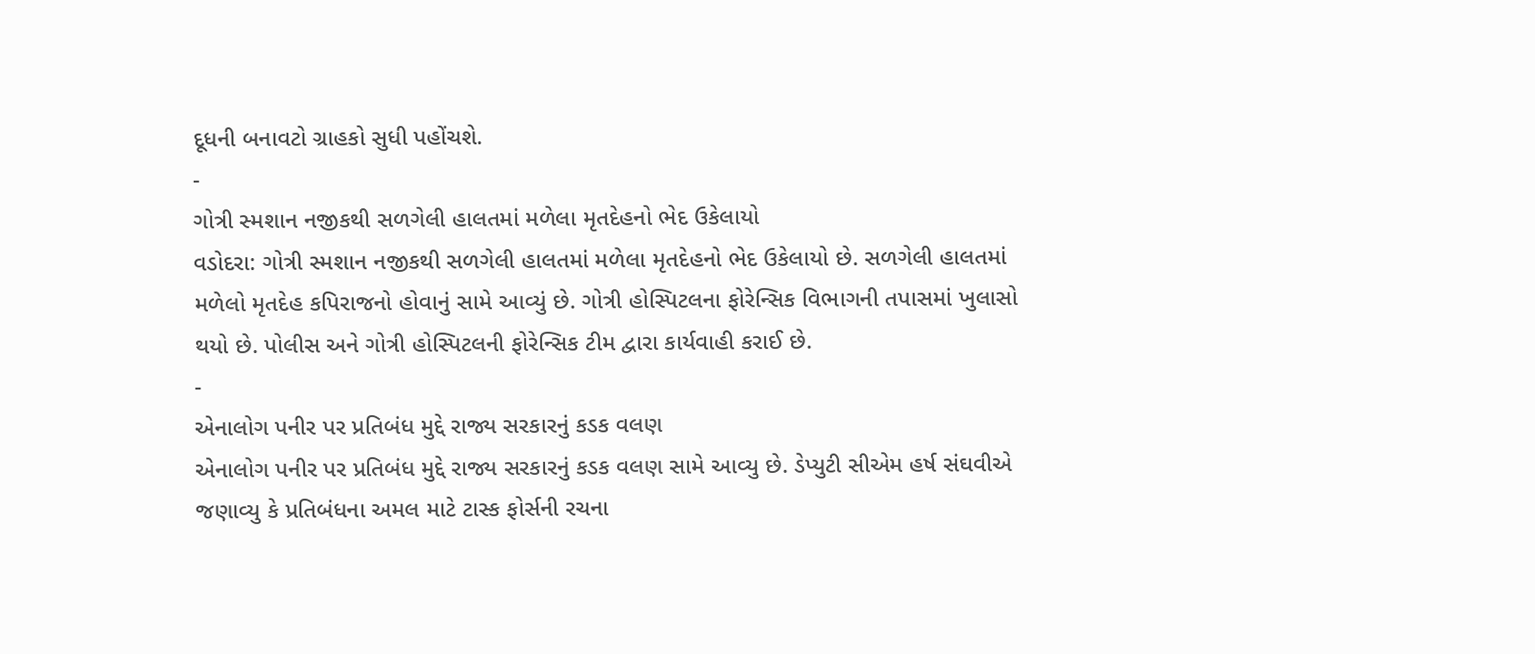દૂધની બનાવટો ગ્રાહકો સુધી પહોંચશે.
-
ગોત્રી સ્મશાન નજીકથી સળગેલી હાલતમાં મળેલા મૃતદેહનો ભેદ ઉકેલાયો
વડોદરા: ગોત્રી સ્મશાન નજીકથી સળગેલી હાલતમાં મળેલા મૃતદેહનો ભેદ ઉકેલાયો છે. સળગેલી હાલતમાં મળેલો મૃતદેહ કપિરાજનો હોવાનું સામે આવ્યું છે. ગોત્રી હોસ્પિટલના ફોરેન્સિક વિભાગની તપાસમાં ખુલાસો થયો છે. પોલીસ અને ગોત્રી હોસ્પિટલની ફોરેન્સિક ટીમ દ્વારા કાર્યવાહી કરાઈ છે.
-
એનાલોગ પનીર પર પ્રતિબંધ મુદ્દે રાજ્ય સરકારનું કડક વલણ
એનાલોગ પનીર પર પ્રતિબંધ મુદ્દે રાજ્ય સરકારનું કડક વલણ સામે આવ્યુ છે. ડેપ્યુટી સીએમ હર્ષ સંઘવીએ જણાવ્યુ કે પ્રતિબંધના અમલ માટે ટાસ્ક ફોર્સની રચના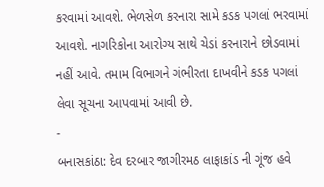કરવામાં આવશે. ભેળસેળ કરનારા સામે કડક પગલાં ભરવામાં આવશે. નાગરિકોના આરોગ્ય સાથે ચેડાં કરનારાને છોડવામાં નહીં આવે. તમામ વિભાગને ગંભીરતા દાખવીને કડક પગલાં લેવા સૂચના આપવામાં આવી છે.
-
બનાસકાંઠા: દેવ દરબાર જાગીરમઠ લાફાકાંડ ની ગૂંજ હવે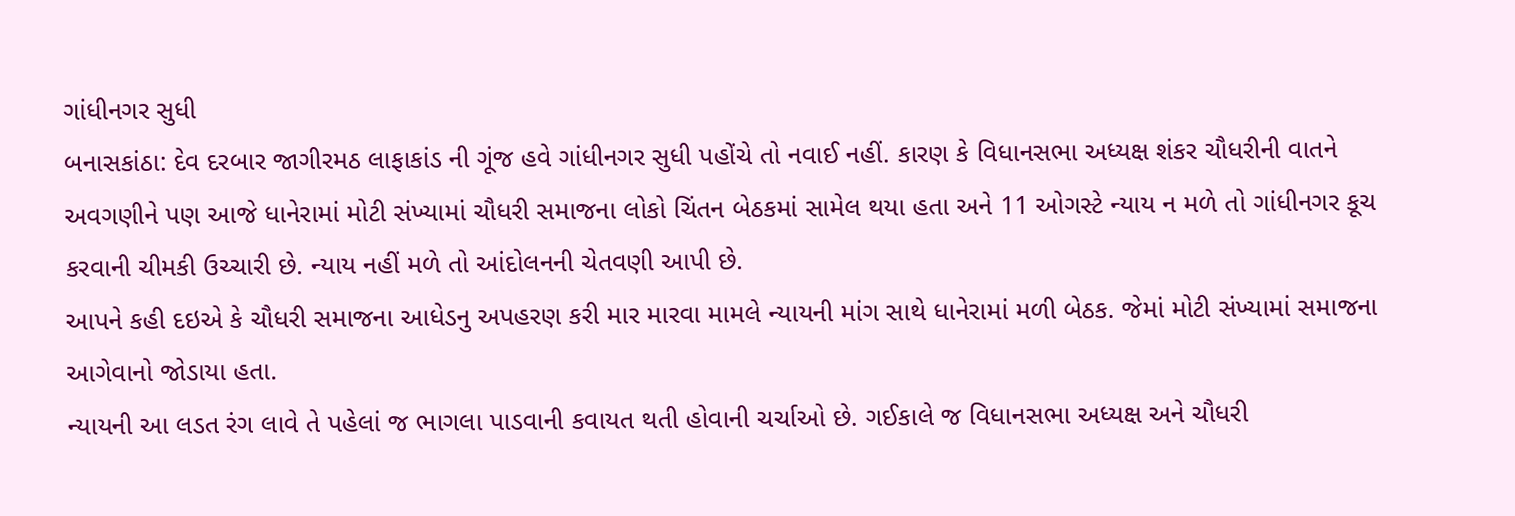ગાંધીનગર સુધી
બનાસકાંઠા: દેવ દરબાર જાગીરમઠ લાફાકાંડ ની ગૂંજ હવે ગાંધીનગર સુધી પહોંચે તો નવાઈ નહીં. કારણ કે વિધાનસભા અધ્યક્ષ શંકર ચૌધરીની વાતને અવગણીને પણ આજે ધાનેરામાં મોટી સંખ્યામાં ચૌધરી સમાજના લોકો ચિંતન બેઠકમાં સામેલ થયા હતા અને 11 ઓગસ્ટે ન્યાય ન મળે તો ગાંધીનગર કૂચ કરવાની ચીમકી ઉચ્ચારી છે. ન્યાય નહીં મળે તો આંદોલનની ચેતવણી આપી છે.
આપને કહી દઇએ કે ચૌધરી સમાજના આધેડનુ અપહરણ કરી માર મારવા મામલે ન્યાયની માંગ સાથે ધાનેરામાં મળી બેઠક. જેમાં મોટી સંખ્યામાં સમાજના આગેવાનો જોડાયા હતા.
ન્યાયની આ લડત રંગ લાવે તે પહેલાં જ ભાગલા પાડવાની કવાયત થતી હોવાની ચર્ચાઓ છે. ગઈકાલે જ વિધાનસભા અધ્યક્ષ અને ચૌધરી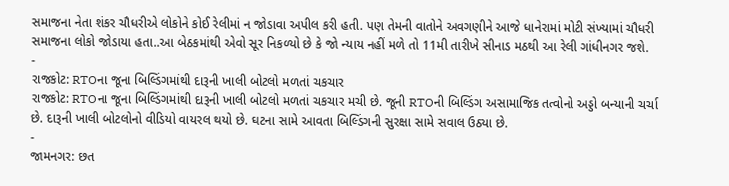સમાજના નેતા શંકર ચૌધરીએ લોકોને કોઈ રેલીમાં ન જોડાવા અપીલ કરી હતી. પણ તેમની વાતોને અવગણીને આજે ધાનેરામાં મોટી સંખ્યામાં ચૌધરી સમાજના લોકો જોડાયા હતા..આ બેઠકમાંથી એવો સૂર નિકળ્યો છે કે જો ન્યાય નહીં મળે તો 11મી તારીખે સીનાડ મઠથી આ રેલી ગાંધીનગર જશે.
-
રાજકોટ: RTOના જૂના બિલ્ડિંગમાંથી દારૂની ખાલી બોટલો મળતાં ચકચાર
રાજકોટ: RTOના જૂના બિલ્ડિંગમાંથી દારૂની ખાલી બોટલો મળતાં ચકચાર મચી છે. જૂની RTOની બિલ્ડિંગ અસામાજિક તત્વોનો અડ્ડો બન્યાની ચર્ચા છે. દારૂની ખાલી બોટલોનો વીડિયો વાયરલ થયો છે. ઘટના સામે આવતા બિલ્ડિંગની સુરક્ષા સામે સવાલ ઉઠ્યા છે.
-
જામનગર: છત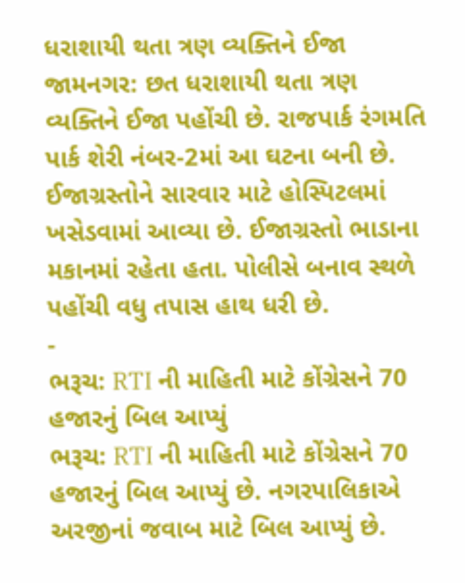ધરાશાયી થતા ત્રણ વ્યક્તિને ઈજા
જામનગર: છત ધરાશાયી થતા ત્રણ વ્યક્તિને ઈજા પહોંચી છે. રાજપાર્ક રંગમતિ પાર્ક શેરી નંબર-2માં આ ઘટના બની છે. ઈજાગ્રસ્તોને સારવાર માટે હોસ્પિટલમાં ખસેડવામાં આવ્યા છે. ઈજાગ્રસ્તો ભાડાના મકાનમાં રહેતા હતા. પોલીસે બનાવ સ્થળે પહોંચી વધુ તપાસ હાથ ધરી છે.
-
ભરૂચ: RTI ની માહિતી માટે કોંગ્રેસને 70 હજારનું બિલ આપ્યું
ભરૂચ: RTI ની માહિતી માટે કોંગ્રેસને 70 હજારનું બિલ આપ્યું છે. નગરપાલિકાએ અરજીનાં જવાબ માટે બિલ આપ્યું છે.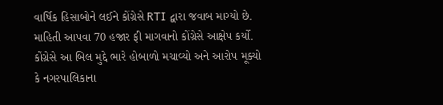વાર્ષિક હિસાબોને લઈને કોંગ્રેસે RTI દ્વારા જવાબ માગ્યો છે. માહિતી આપવા 70 હજાર ફી માગવાનો કોંગ્રેસે આક્ષેપ કર્યો. કોંગ્રેસે આ બિલ મુદ્દે ભારે હોબાળો મચાવ્યો અને આરોપ મૂક્યો કે નગરપાલિકાના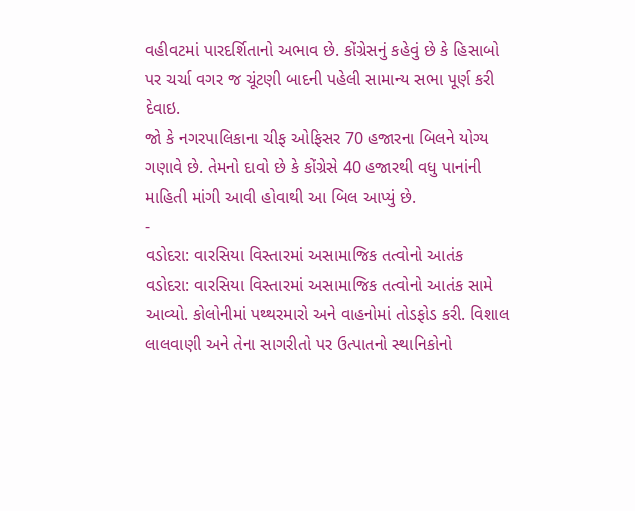વહીવટમાં પારદર્શિતાનો અભાવ છે. કોંગ્રેસનું કહેવું છે કે હિસાબો પર ચર્ચા વગર જ ચૂંટણી બાદની પહેલી સામાન્ય સભા પૂર્ણ કરી દેવાઇ.
જો કે નગરપાલિકાના ચીફ ઓફિસર 70 હજારના બિલને યોગ્ય ગણાવે છે. તેમનો દાવો છે કે કોંગ્રેસે 40 હજારથી વધુ પાનાંની માહિતી માંગી આવી હોવાથી આ બિલ આપ્યું છે.
-
વડોદરા: વારસિયા વિસ્તારમાં અસામાજિક તત્વોનો આતંક
વડોદરા: વારસિયા વિસ્તારમાં અસામાજિક તત્વોનો આતંક સામે આવ્યો. કોલોનીમાં પથ્થરમારો અને વાહનોમાં તોડફોડ કરી. વિશાલ લાલવાણી અને તેના સાગરીતો પર ઉત્પાતનો સ્થાનિકોનો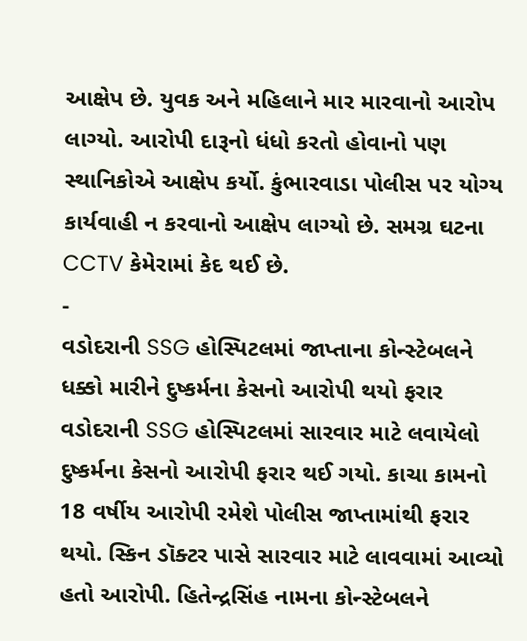આક્ષેપ છે. યુવક અને મહિલાને માર મારવાનો આરોપ લાગ્યો. આરોપી દારૂનો ધંધો કરતો હોવાનો પણ સ્થાનિકોએ આક્ષેપ કર્યો. કુંભારવાડા પોલીસ પર યોગ્ય કાર્યવાહી ન કરવાનો આક્ષેપ લાગ્યો છે. સમગ્ર ઘટના CCTV કેમેરામાં કેદ થઈ છે.
-
વડોદરાની SSG હોસ્પિટલમાં જાપ્તાના કોન્સ્ટેબલને ધક્કો મારીને દુષ્કર્મના કેસનો આરોપી થયો ફરાર
વડોદરાની SSG હોસ્પિટલમાં સારવાર માટે લવાયેલો દુષ્કર્મના કેસનો આરોપી ફરાર થઈ ગયો. કાચા કામનો 18 વર્ષીય આરોપી રમેશે પોલીસ જાપ્તામાંથી ફરાર થયો. સ્કિન ડૉક્ટર પાસે સારવાર માટે લાવવામાં આવ્યો હતો આરોપી. હિતેન્દ્રસિંહ નામના કોન્સ્ટેબલને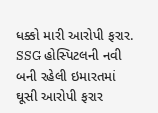ધક્કો મારી આરોપી ફરાર. SSG હોસ્પિટલની નવી બની રહેલી ઇમારતમાં ઘૂસી આરોપી ફરાર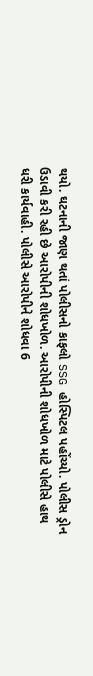થયો. ઘટનાની જાણ થતાં પોલીસનો કાફલો SSG હોસ્પિટલ પહોંચ્યો. પોલીસ ડ્રોન ઉડાવી કરી રહી છે આરોપીની શોધખોળ. આરોપીની શોધખોળ માટે પોલીસે હાથ ધરી કાર્યવાહી. પોલીસે આરોપીને શોધવા 6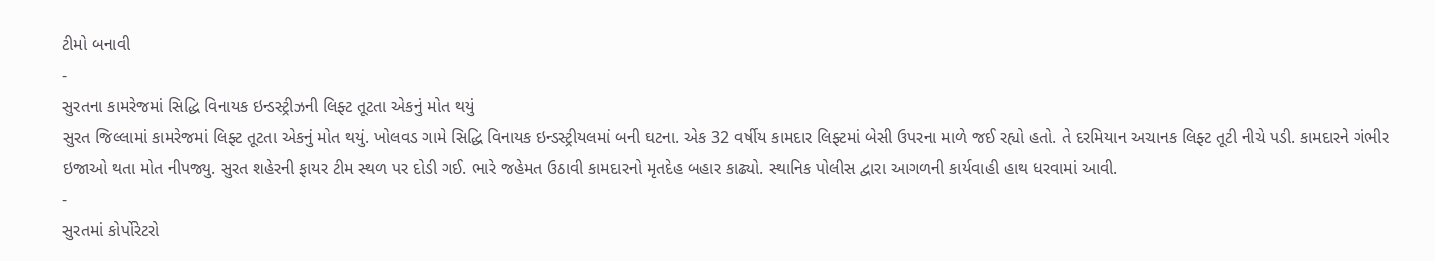ટીમો બનાવી
-
સુરતના કામરેજમાં સિદ્ધિ વિનાયક ઇન્ડસ્ટ્રીઝની લિફ્ટ તૂટતા એકનું મોત થયું
સુરત જિલ્લામાં કામરેજમાં લિફ્ટ તૂટતા એકનું મોત થયું. ખોલવડ ગામે સિદ્ધિ વિનાયક ઇન્ડસ્ટ્રીયલમાં બની ઘટના. એક 32 વર્ષીય કામદાર લિફ્ટમાં બેસી ઉપરના માળે જઈ રહ્યો હતો. તે દરમિયાન અચાનક લિફ્ટ તૂટી નીચે પડી. કામદારને ગંભીર ઇજાઓ થતા મોત નીપજ્યુ. સુરત શહેરની ફાયર ટીમ સ્થળ પર દોડી ગઈ. ભારે જહેમત ઉઠાવી કામદારનો મૃતદેહ બહાર કાઢ્યો. સ્થાનિક પોલીસ દ્વારા આગળની કાર્યવાહી હાથ ધરવામાં આવી.
-
સુરતમાં કોર્પોરેટરો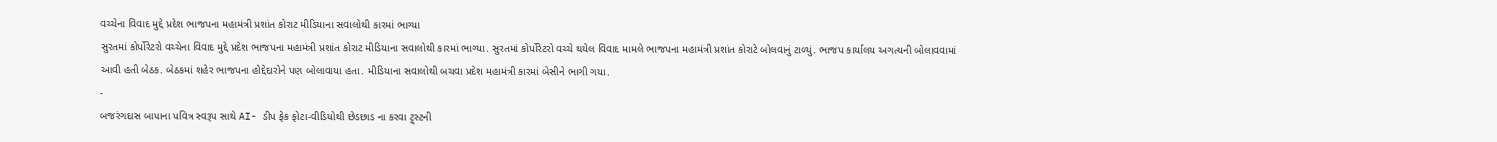વચ્ચેના વિવાદ મુદ્દે પ્રદેશ ભાજપના મહામંત્રી પ્રશાંત કોરાટ મીડિયાના સવાલોથી કારમાં ભાગ્યા
સુરતમાં કોર્પોરેટરો વચ્ચેના વિવાદ મુદ્દે પ્રદેશ ભાજપના મહામંત્રી પ્રશાંત કોરાટ મીડિયાના સવાલોથી કારમાં ભાગ્યા. સુરતમાં કોર્પોરેટરો વચ્ચે થયેલ વિવાદ મામલે ભાજપના મહામંત્રી પ્રશાંત કોરાટે બોલવાનું ટાળ્યું. ભાજપ કાર્યાલય અગત્યની બોલાવવામાં આવી હતી બેઠક. બેઠકમાં શહેર ભાજપના હોદ્દેદારોને પણ બોલાવાયા હતા. મીડિયાના સવાલોથી બચવા પ્રદેશ મહામંત્રી કારમાં બેસીને ભાગી ગયા.
-
બજરંગદાસ બાપાના પવિત્ર સ્વરૂપ સાથે AI- ડીપ ફેક ફોટા-વીડિયોથી છેડછાડ ના કરવા ટ્ર્સ્ટની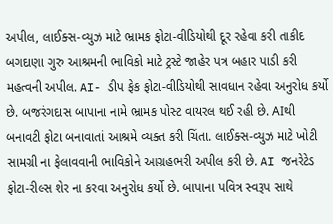અપીલ, લાઈક્સ-વ્યુઝ માટે ભ્રામક ફોટા-વીડિયોથી દૂર રહેવા કરી તાકીદ
બગદાણા ગુરુ આશ્રમની ભાવિકો માટે ટ્રસ્ટે જાહેર પત્ર બહાર પાડી કરી મહત્વની અપીલ. AI- ડીપ ફેક ફોટા-વીડિયોથી સાવધાન રહેવા અનુરોધ કર્યો છે. બજરંગદાસ બાપાના નામે ભ્રામક પોસ્ટ વાયરલ થઈ રહી છે. AIથી બનાવટી ફોટા બનાવાતાં આશ્રમે વ્યક્ત કરી ચિંતા. લાઈક્સ-વ્યુઝ માટે ખોટી સામગ્રી ના ફેલાવવાની ભાવિકોને આગ્રહભરી અપીલ કરી છે. AI જનરેટેડ ફોટા-રીલ્સ શેર ના કરવા અનુરોધ કર્યો છે. બાપાના પવિત્ર સ્વરૂપ સાથે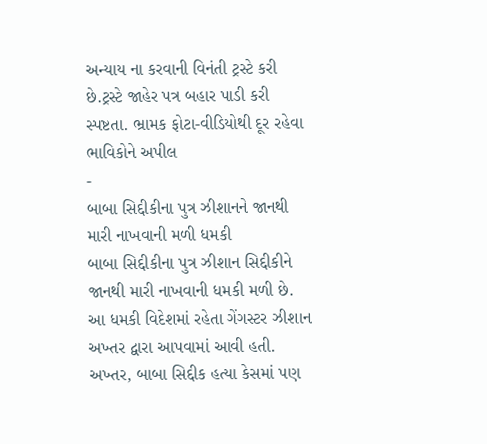અન્યાય ના કરવાની વિનંતી ટ્રસ્ટે કરી છે.ટ્રસ્ટે જાહેર પત્ર બહાર પાડી કરી સ્પષ્ટતા. ભ્રામક ફોટા-વીડિયોથી દૂર રહેવા ભાવિકોને અપીલ
-
બાબા સિદ્દીકીના પુત્ર ઝીશાનને જાનથી મારી નાખવાની મળી ધમકી
બાબા સિદ્દીકીના પુત્ર ઝીશાન સિદ્દીકીને જાનથી મારી નાખવાની ધમકી મળી છે. આ ધમકી વિદેશમાં રહેતા ગેંગસ્ટર ઝીશાન અખ્તર દ્વારા આપવામાં આવી હતી. અખ્તર, બાબા સિદ્દીક હત્યા કેસમાં પણ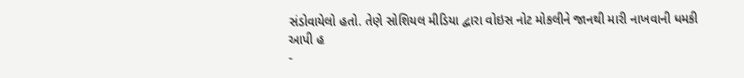સંડોવાયેલો હતો. તેણે સોશિયલ મીડિયા દ્વારા વોઇસ નોટ મોકલીને જાનથી મારી નાખવાની ધમકી આપી હ
-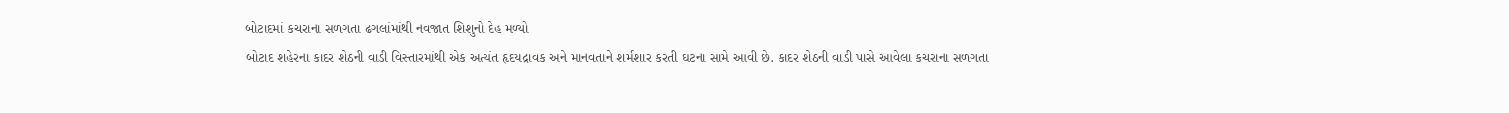બોટાદમાં કચરાના સળગતા ઢગલાંમાંથી નવજાત શિશુનો દેહ મળ્યો
બોટાદ શહેરના કાદર શેઠની વાડી વિસ્તારમાંથી એક અત્યંત હૃદયદ્રાવક અને માનવતાને શર્મશાર કરતી ઘટના સામે આવી છે. કાદર શેઠની વાડી પાસે આવેલા કચરાના સળગતા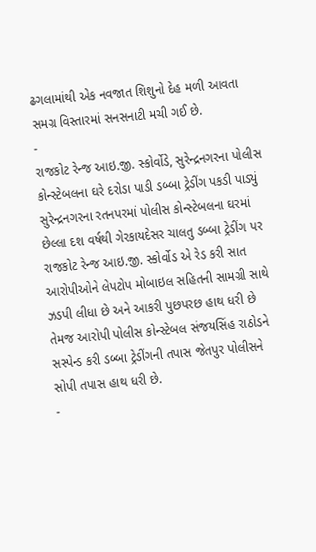ઢગલામાંથી એક નવજાત શિશુનો દેહ મળી આવતા સમગ્ર વિસ્તારમાં સનસનાટી મચી ગઈ છે.
-
રાજકોટ રેન્જ આઇ.જી. સ્કોર્વોડે, સુરેન્દ્રનગરના પોલીસ કોન્સ્ટેબલના ઘરે દરોડા પાડી ડબ્બા ટ્રેડીંગ પકડી પાડ્યું
સુરેન્દ્રનગરના રતનપરમાં પોલીસ કોન્સ્ટેબલના ઘરમાં છેલ્લા દશ વર્ષથી ગેરકાયદેસર ચાલતુ ડબ્બા ટ્રેડીંગ પર રાજકોટ રેન્જ આઇ.જી. સ્કોર્વોડ એ રેડ કરી સાત આરોપીઓને લેપટોપ મોબાઇલ સહિતની સામગ્રી સાથે ઝડપી લીધા છે અને આકરી પુછપરછ હાથ ધરી છે તેમજ આરોપી પોલીસ કોન્સ્ટેબલ સંજયસિંહ રાઠોડને સસ્પેન્ડ કરી ડબ્બા ટ્રેડીંગની તપાસ જેતપુર પોલીસને સોપી તપાસ હાથ ધરી છે.
-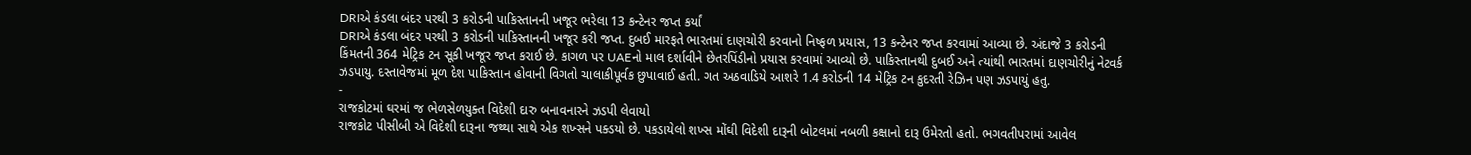DRIએ કંડલા બંદર પરથી 3 કરોડની પાકિસ્તાનની ખજૂર ભરેલા 13 કન્ટેનર જપ્ત કર્યાં
DRIએ કંડલા બંદર પરથી 3 કરોડની પાકિસ્તાનની ખજૂર કરી જપ્ત. દુબઈ મારફતે ભારતમાં દાણચોરી કરવાનો નિષ્ફળ પ્રયાસ, 13 કન્ટેનર જપ્ત કરવામાં આવ્યા છે. અંદાજે 3 કરોડની કિંમતની 364 મેટ્રિક ટન સૂકી ખજૂર જપ્ત કરાઈ છે. કાગળ પર UAEનો માલ દર્શાવીને છેતરપિંડીનો પ્રયાસ કરવામાં આવ્યો છે. પાકિસ્તાનથી દુબઈ અને ત્યાંથી ભારતમાં દાણચોરીનું નેટવર્ક ઝડપાયુ. દસ્તાવેજમાં મૂળ દેશ પાકિસ્તાન હોવાની વિગતો ચાલાકીપૂર્વક છુપાવાઈ હતી. ગત અઠવાડિયે આશરે 1.4 કરોડની 14 મેટ્રિક ટન કુદરતી રેઝિન પણ ઝડપાયું હતુ.
-
રાજકોટમાં ઘરમાં જ ભેળસેળયુક્ત વિદેશી દારુ બનાવનારને ઝડપી લેવાયો
રાજકોટ પીસીબી એ વિદેશી દારૂના જથ્થા સાથે એક શખ્સને પક્ડયો છે. પકડાયેલો શખ્સ મોંઘી વિદેશી દારૂની બોટલમાં નબળી કક્ષાનો દારૂ ઉમેરતો હતો. ભગવતીપરામાં આવેલ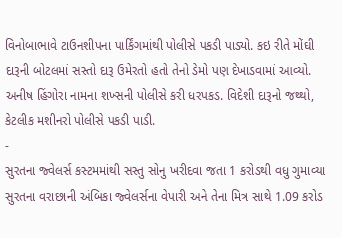વિનોબાભાવે ટાઉનશીપના પાર્કિંગમાંથી પોલીસે પકડી પાડ્યો. કઇ રીતે મોંઘી દારૂની બોટલમાં સસ્તો દારૂ ઉમેરતો હતો તેનો ડેમો પણ દેખાડવામાં આવ્યો. અનીષ હિંગોરા નામના શખ્સની પોલીસે કરી ધરપકડ. વિદેશી દારૂનો જથ્થો, કેટલીક મશીનરો પોલીસે પકડી પાડી.
-
સુરતના જ્વેલર્સ કસ્ટમમાંથી સસ્તુ સોનુ ખરીદવા જતા 1 કરોડથી વધુ ગુમાવ્યા
સુરતના વરાછાની અંબિકા જ્વેલર્સના વેપારી અને તેના મિત્ર સાથે 1.09 કરોડ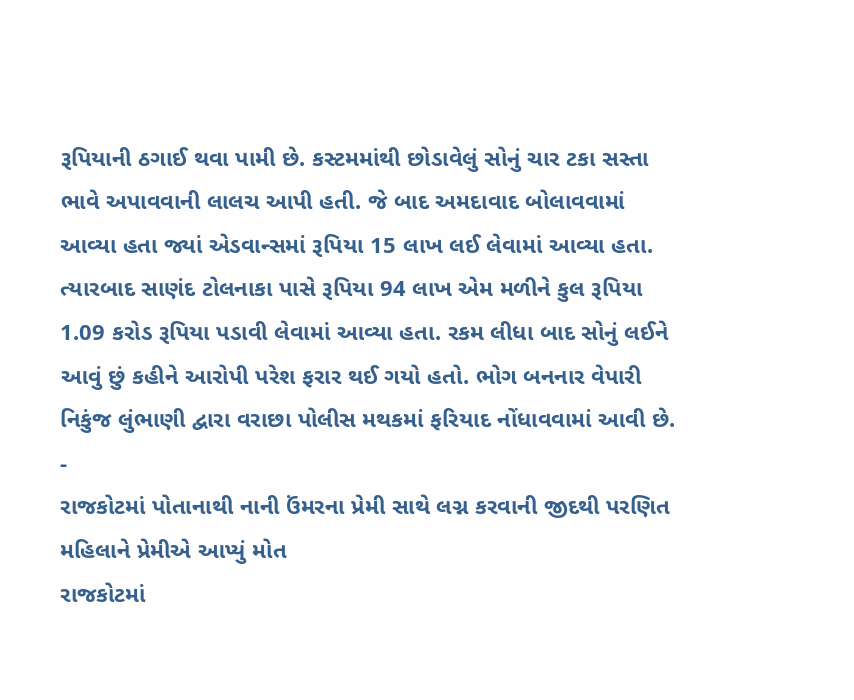રૂપિયાની ઠગાઈ થવા પામી છે. કસ્ટમમાંથી છોડાવેલું સોનું ચાર ટકા સસ્તા ભાવે અપાવવાની લાલચ આપી હતી. જે બાદ અમદાવાદ બોલાવવામાં આવ્યા હતા જ્યાં એડવાન્સમાં રૂપિયા 15 લાખ લઈ લેવામાં આવ્યા હતા. ત્યારબાદ સાણંદ ટોલનાકા પાસે રૂપિયા 94 લાખ એમ મળીને કુલ રૂપિયા 1.09 કરોડ રૂપિયા પડાવી લેવામાં આવ્યા હતા. રકમ લીધા બાદ સોનું લઈને આવું છું કહીને આરોપી પરેશ ફરાર થઈ ગયો હતો. ભોગ બનનાર વેપારી નિકુંજ લુંભાણી દ્વારા વરાછા પોલીસ મથકમાં ફરિયાદ નોંધાવવામાં આવી છે.
-
રાજકોટમાં પોતાનાથી નાની ઉંમરના પ્રેમી સાથે લગ્ન કરવાની જીદથી પરણિત મહિલાને પ્રેમીએ આપ્યું મોત
રાજકોટમાં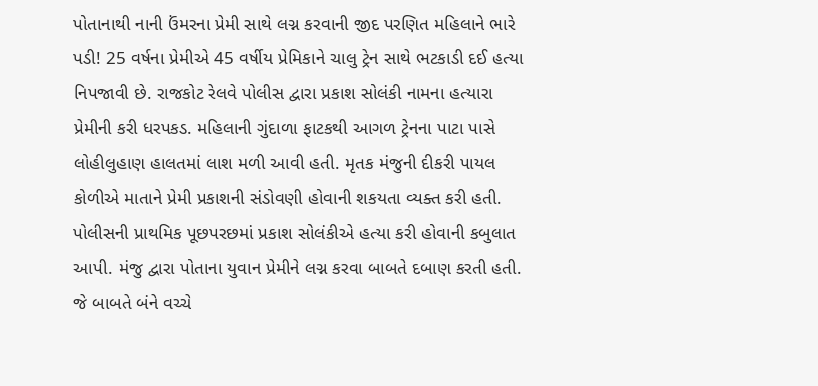પોતાનાથી નાની ઉંમરના પ્રેમી સાથે લગ્ન કરવાની જીદ પરણિત મહિલાને ભારે પડી! 25 વર્ષના પ્રેમીએ 45 વર્ષીય પ્રેમિકાને ચાલુ ટ્રેન સાથે ભટકાડી દઈ હત્યા નિપજાવી છે. રાજકોટ રેલવે પોલીસ દ્વારા પ્રકાશ સોલંકી નામના હત્યારા પ્રેમીની કરી ધરપકડ. મહિલાની ગુંદાળા ફાટકથી આગળ ટ્રેનના પાટા પાસે લોહીલુહાણ હાલતમાં લાશ મળી આવી હતી. મૃતક મંજુની દીકરી પાયલ કોળીએ માતાને પ્રેમી પ્રકાશની સંડોવણી હોવાની શકયતા વ્યક્ત કરી હતી. પોલીસની પ્રાથમિક પૂછપરછમાં પ્રકાશ સોલંકીએ હત્યા કરી હોવાની કબુલાત આપી. મંજુ દ્વારા પોતાના યુવાન પ્રેમીને લગ્ન કરવા બાબતે દબાણ કરતી હતી. જે બાબતે બંને વચ્ચે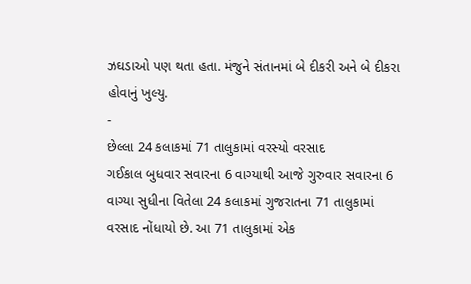ઝઘડાઓ પણ થતા હતા. મંજુને સંતાનમાં બે દીકરી અને બે દીકરા હોવાનું ખુલ્યુ.
-
છેલ્લા 24 કલાકમાં 71 તાલુકામાં વરસ્યો વરસાદ
ગઈકાલ બુધવાર સવારના 6 વાગ્યાથી આજે ગુરુવાર સવારના 6 વાગ્યા સુધીના વિતેલા 24 કલાકમાં ગુજરાતના 71 તાલુકામાં વરસાદ નોંધાયો છે. આ 71 તાલુકામાં એક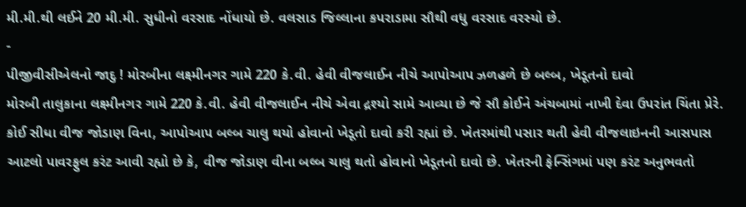મી.મી.થી લઈને 20 મી.મી. સુધીનો વરસાદ નોંધાયો છે. વલસાડ જિલ્લાના કપરાડામા સૌથી વધુ વરસાદ વરસ્યો છે.
-
પીજીવીસીએલનો જાદુ ! મોરબીના લક્ષ્મીનગર ગામે 220 કે.વી. હેવી વીજલાઈન નીચે આપોઆપ ઝળહળે છે બલ્બ, ખેડૂતનો દાવો
મોરબી તાલુકાના લક્ષ્મીનગર ગામે 220 કે.વી. હેવી વીજલાઈન નીચે એવા દ્રશ્યો સામે આવ્યા છે જે સૌ કોઈને અંચબામાં નાખી દેવા ઉપરાંત ચિંતા પ્રેરે. કોઈ સીધા વીજ જોડાણ વિના, આપોઆપ બલ્બ ચાલુ થયો હોવાનો ખેડૂતો દાવો કરી રહ્યાં છે. ખેતરમાંથી પસાર થતી હેવી વીજલાઇનની આસપાસ આટલો પાવરફુલ કરંટ આવી રહ્યો છે કે, વીજ જોડાણ વીના બલ્બ ચાલુ થતો હોવાનો ખેડૂતનો દાવો છે. ખેતરની ફેન્સિંગમાં પણ કરંટ અનુભવતો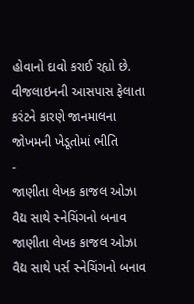હોવાનો દાવો કરાઈ રહ્યો છે. વીજલાઇનની આસપાસ ફેલાતા કરંટને કારણે જાનમાલના જોખમની ખેડૂતોમાં ભીતિ
-
જાણીતા લેખક કાજલ ઓઝા વૈદ્ય સાથે સ્નેચિંગનો બનાવ
જાણીતા લેખક કાજલ ઓઝા વૈદ્ય સાથે પર્સ સ્નેચિંગનો બનાવ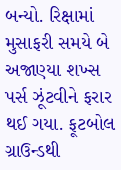બન્યો. રિક્ષામાં મુસાફરી સમયે બે અજાણ્યા શખ્સ પર્સ ઝૂંટવીને ફરાર થઈ ગયા. ફૂટબોલ ગ્રાઉન્ડથી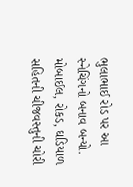ભુલાભાઈ રોડ પર આ સ્નેચિંગનો બનાવ બન્યો. મોબાઈલ, રોકડ, ઘડિયાળ સહિતની ચીજવસ્તુની ચોરી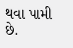થવા પામી છે.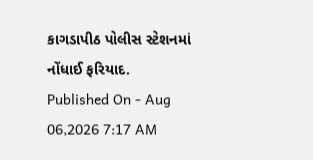કાગડાપીઠ પોલીસ સ્ટેશનમાં નોંધાઈ ફરિયાદ.
Published On - Aug 06,2026 7:17 AM